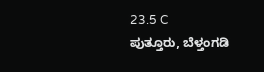23.5 C
ಪುತ್ತೂರು, ಬೆಳ್ತಂಗಡಿ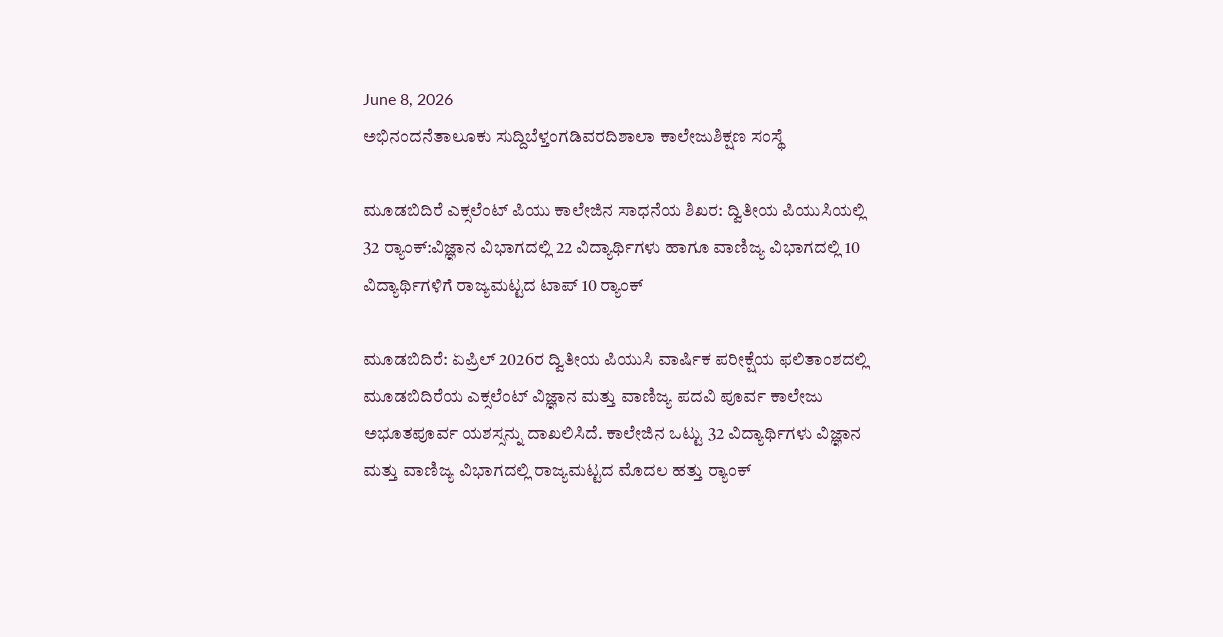June 8, 2026
ಅಭಿನಂದನೆತಾಲೂಕು ಸುದ್ದಿಬೆಳ್ತಂಗಡಿವರದಿಶಾಲಾ ಕಾಲೇಜುಶಿಕ್ಷಣ ಸಂಸ್ಥೆ

ಮೂಡಬಿದಿರೆ ಎಕ್ಸಲೆಂಟ್ ಪಿಯು ಕಾಲೇಜಿನ ಸಾಧನೆಯ ಶಿಖರ: ದ್ವಿತೀಯ ಪಿಯುಸಿಯಲ್ಲಿ 32 ರ‍್ಯಾಂಕ್‌:ವಿಜ್ಞಾನ ವಿಭಾಗದಲ್ಲಿ 22 ವಿದ್ಯಾರ್ಥಿಗಳು ಹಾಗೂ ವಾಣಿಜ್ಯ ವಿಭಾಗದಲ್ಲಿ 10 ವಿದ್ಯಾರ್ಥಿಗಳಿಗೆ ರಾಜ್ಯಮಟ್ಟದ ಟಾಪ್ 10 ರ‍್ಯಾಂಕ್‌

ಮೂಡಬಿದಿರೆ: ಏಪ್ರಿಲ್ 2026ರ ದ್ವಿತೀಯ ಪಿಯುಸಿ ವಾರ್ಷಿಕ ಪರೀಕ್ಷೆಯ ಫಲಿತಾಂಶದಲ್ಲಿ ಮೂಡಬಿದಿರೆಯ ಎಕ್ಸಲೆಂಟ್ ವಿಜ್ಞಾನ ಮತ್ತು ವಾಣಿಜ್ಯ ಪದವಿ ಪೂರ್ವ ಕಾಲೇಜು ಅಭೂತಪೂರ್ವ ಯಶಸ್ಸನ್ನು ದಾಖಲಿಸಿದೆ. ಕಾಲೇಜಿನ ಒಟ್ಟು 32 ವಿದ್ಯಾರ್ಥಿಗಳು ವಿಜ್ಞಾನ ಮತ್ತು ವಾಣಿಜ್ಯ ವಿಭಾಗದಲ್ಲಿ ರಾಜ್ಯಮಟ್ಟದ ಮೊದಲ ಹತ್ತು ರ‍್ಯಾಂಕ್‌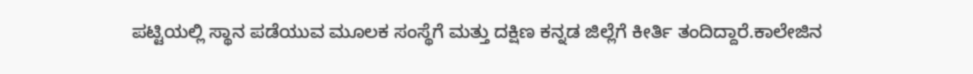ಪಟ್ಟಿಯಲ್ಲಿ ಸ್ಥಾನ ಪಡೆಯುವ ಮೂಲಕ ಸಂಸ್ಥೆಗೆ ಮತ್ತು ದಕ್ಷಿಣ ಕನ್ನಡ ಜಿಲ್ಲೆಗೆ ಕೀರ್ತಿ ತಂದಿದ್ದಾರೆ.ಕಾಲೇಜಿನ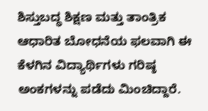ಶಿಸ್ತುಬದ್ಧ ಶಿಕ್ಷಣ ಮತ್ತು ತಾಂತ್ರಿಕ ಆಧಾರಿತ ಬೋಧನೆಯ ಫಲವಾಗಿ ಈ ಕೆಳಗಿನ ವಿದ್ಯಾರ್ಥಿಗಳು ಗರಿಷ್ಠ ಅಂಕಗಳನ್ನು ಪಡೆದು ಮಿಂಚಿದ್ದಾರೆ.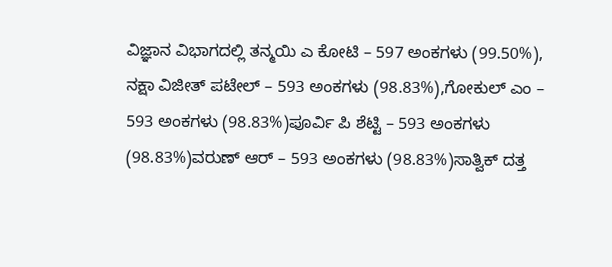ವಿಜ್ಞಾನ ವಿಭಾಗದಲ್ಲಿ ತನ್ಮಯಿ ಎ ಕೋಟಿ – 597 ಅಂಕಗಳು (99.50%), ನಕ್ಷಾ ವಿಜೀತ್ ಪಟೇಲ್ – 593 ಅಂಕಗಳು (98.83%),ಗೋಕುಲ್ ಎಂ – 593 ಅಂಕಗಳು (98.83%)ಪೂರ್ವಿ ಪಿ ಶೆಟ್ಟಿ – 593 ಅಂಕಗಳು (98.83%)ವರುಣ್ ಆರ್ – 593 ಅಂಕಗಳು (98.83%)ಸಾತ್ವಿಕ್ ದತ್ತ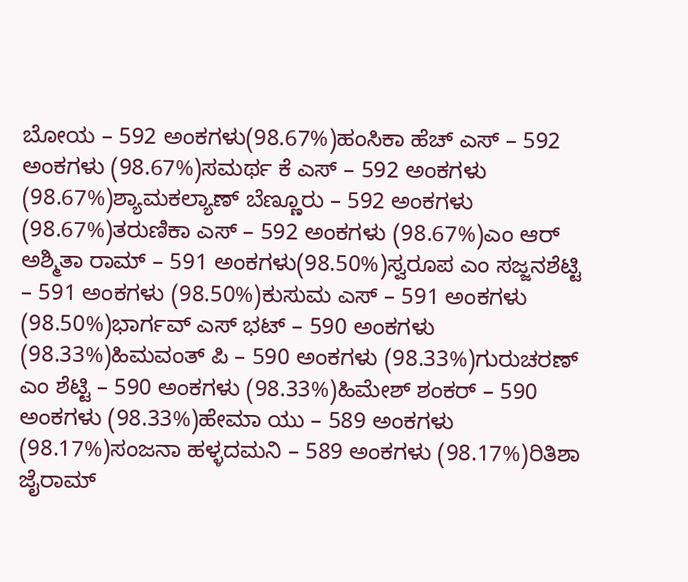ಬೋಯ – 592 ಅಂಕಗಳು(98.67%)ಹಂಸಿಕಾ ಹೆಚ್ ಎಸ್ – 592 ಅಂಕಗಳು (98.67%)ಸಮರ್ಥ ಕೆ ಎಸ್ – 592 ಅಂಕಗಳು (98.67%)ಶ್ಯಾಮಕಲ್ಯಾಣ್ ಬೆಣ್ಣೂರು – 592 ಅಂಕಗಳು (98.67%)ತರುಣಿಕಾ ಎಸ್ – 592 ಅಂಕಗಳು (98.67%)ಎಂ ಆರ್ ಅಶ್ಮಿತಾ ರಾಮ್ – 591 ಅಂಕಗಳು(98.50%)ಸ್ವರೂಪ ಎಂ ಸಜ್ಜನಶೆಟ್ಟಿ – 591 ಅಂಕಗಳು (98.50%)ಕುಸುಮ ಎಸ್ – 591 ಅಂಕಗಳು (98.50%)ಭಾರ್ಗವ್ ಎಸ್ ಭಟ್ – 590 ಅಂಕಗಳು (98.33%)ಹಿಮವಂತ್ ಪಿ – 590 ಅಂಕಗಳು (98.33%)ಗುರುಚರಣ್ ಎಂ ಶೆಟ್ಟಿ – 590 ಅಂಕಗಳು (98.33%)ಹಿಮೇಶ್ ಶಂಕರ್ – 590 ಅಂಕಗಳು (98.33%)ಹೇಮಾ ಯು – 589 ಅಂಕಗಳು (98.17%)ಸಂಜನಾ ಹಳ್ಳದಮನಿ – 589 ಅಂಕಗಳು (98.17%)ರಿತಿಶಾ ಜೈರಾಮ್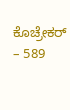ಕೊಚ್ರೇಕರ್ – 589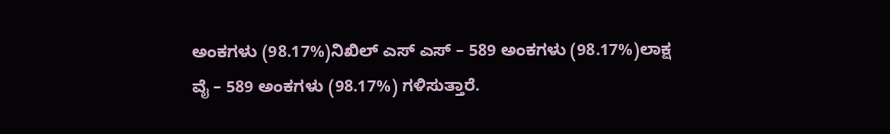ಅಂಕಗಳು (98.17%)ನಿಖಿಲ್ ಎಸ್ ಎಸ್ – 589 ಅಂಕಗಳು (98.17%)ಲಾಕ್ಷ ವೈ – 589 ಅಂಕಗಳು (98.17%) ಗಳಿಸುತ್ತಾರೆ.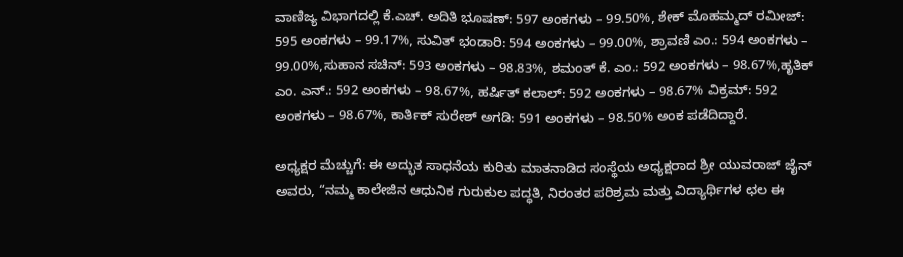ವಾಣಿಜ್ಯ ವಿಭಾಗದಲ್ಲಿ ಕೆ.ಎಚ್. ಅದಿತಿ ಭೂಷಣ್: 597 ಅಂಕಗಳು – 99.50%, ಶೇಕ್ ಮೊಹಮ್ಮದ್ ರಮೀಜ್: 595 ಅಂಕಗಳು – 99.17%, ಸುವಿತ್ ಭಂಡಾರಿ: 594 ಅಂಕಗಳು – 99.00%, ಶ್ರಾವಣಿ ಎಂ.: 594 ಅಂಕಗಳು – 99.00%,ಸುಹಾನ ಸಚಿನ್: 593 ಅಂಕಗಳು – 98.83%, ಶಮಂತ್ ಕೆ. ಎಂ.: 592 ಅಂಕಗಳು – 98.67%,ಹೃತಿಕ್ ಎಂ. ಎನ್.: 592 ಅಂಕಗಳು – 98.67%, ಹರ್ಷಿತ್ ಕಲಾಲ್: 592 ಅಂಕಗಳು – 98.67% ವಿಕ್ರಮ್: 592 ಅಂಕಗಳು – 98.67%, ಕಾರ್ತಿಕ್ ಸುರೇಶ್ ಅಗಡಿ: 591 ಅಂಕಗಳು – 98.50% ಅಂಕ ಪಡೆದಿದ್ದಾರೆ.

ಅಧ್ಯಕ್ಷರ ಮೆಚ್ಚುಗೆ: ಈ ಅದ್ಭುತ ಸಾಧನೆಯ ಕುರಿತು ಮಾತನಾಡಿದ ಸಂಸ್ಥೆಯ ಅಧ್ಯಕ್ಷರಾದ ಶ್ರೀ ಯುವರಾಜ್ ಜೈನ್ ಅವರು, “ನಮ್ಮ ಕಾಲೇಜಿನ ಆಧುನಿಕ ಗುರುಕುಲ ಪದ್ಧತಿ, ನಿರಂತರ ಪರಿಶ್ರಮ ಮತ್ತು ವಿದ್ಯಾರ್ಥಿಗಳ ಛಲ ಈ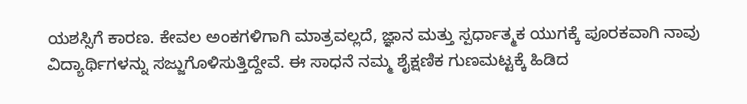ಯಶಸ್ಸಿಗೆ ಕಾರಣ. ಕೇವಲ ಅಂಕಗಳಿಗಾಗಿ ಮಾತ್ರವಲ್ಲದೆ, ಜ್ಞಾನ ಮತ್ತು ಸ್ಪರ್ಧಾತ್ಮಕ ಯುಗಕ್ಕೆ ಪೂರಕವಾಗಿ ನಾವು ವಿದ್ಯಾರ್ಥಿಗಳನ್ನು ಸಜ್ಜುಗೊಳಿಸುತ್ತಿದ್ದೇವೆ. ಈ ಸಾಧನೆ ನಮ್ಮ ಶೈಕ್ಷಣಿಕ ಗುಣಮಟ್ಟಕ್ಕೆ ಹಿಡಿದ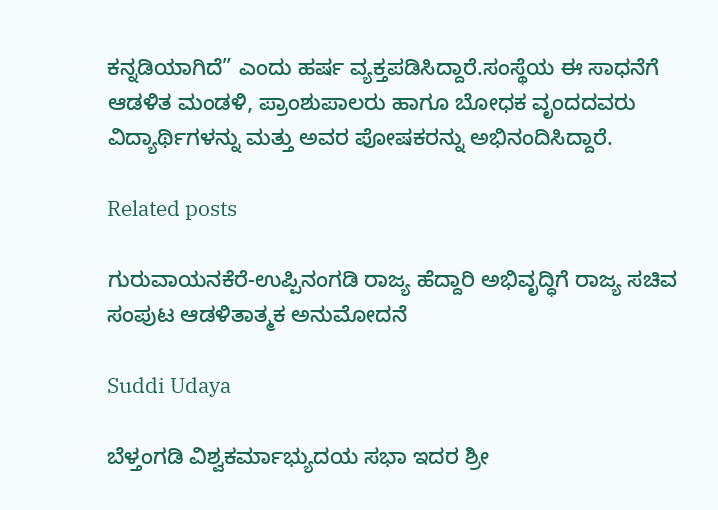ಕನ್ನಡಿಯಾಗಿದೆ” ಎಂದು ಹರ್ಷ ವ್ಯಕ್ತಪಡಿಸಿದ್ದಾರೆ.ಸಂಸ್ಥೆಯ ಈ ಸಾಧನೆಗೆ ಆಡಳಿತ ಮಂಡಳಿ, ಪ್ರಾಂಶುಪಾಲರು ಹಾಗೂ ಬೋಧಕ ವೃಂದದವರು ವಿದ್ಯಾರ್ಥಿಗಳನ್ನು ಮತ್ತು ಅವರ ಪೋಷಕರನ್ನು ಅಭಿನಂದಿಸಿದ್ದಾರೆ.

Related posts

ಗುರುವಾಯನಕೆರೆ-ಉಪ್ಪಿನಂಗಡಿ ರಾಜ್ಯ ಹೆದ್ದಾರಿ ಅಭಿವೃದ್ಧಿಗೆ ರಾಜ್ಯ ಸಚಿವ ಸಂಪುಟ ಆಡಳಿತಾತ್ಮಕ ಅನುಮೋದನೆ

Suddi Udaya

ಬೆಳ್ತಂಗಡಿ ವಿಶ್ವಕರ್ಮಾಭ್ಯುದಯ ಸಭಾ ಇದರ ಶ್ರೀ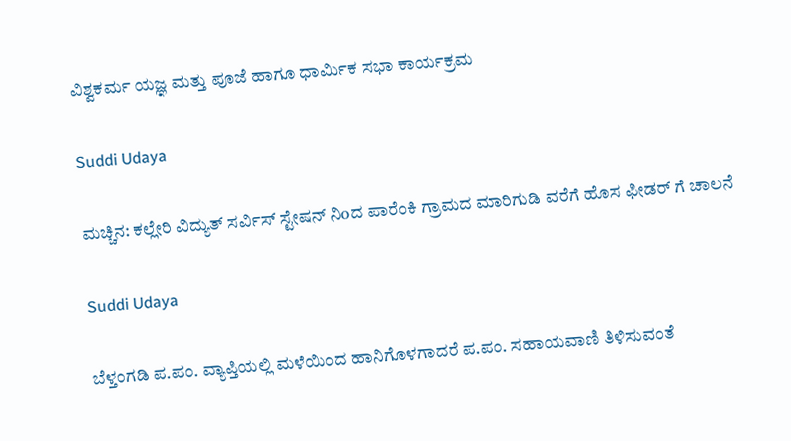ವಿಶ್ವಕರ್ಮ ಯಜ್ಞ ಮತ್ತು ಪೂಜೆ ಹಾಗೂ ಧಾರ್ಮಿಕ ಸಭಾ ಕಾರ್ಯಕ್ರಮ

Suddi Udaya

ಮಚ್ಚಿನ: ಕಲ್ಲೇರಿ ವಿದ್ಯುತ್ ಸರ್ವಿಸ್ ಸ್ಟೇಷನ್ ನಿoದ ಪಾರೆಂಕಿ ಗ್ರಾಮದ ಮಾರಿಗುಡಿ ವರೆಗೆ ಹೊಸ ಫೀಡರ್‌ ಗೆ ಚಾಲನೆ

Suddi Udaya

ಬೆಳ್ತಂಗಡಿ ಪ.ಪಂ. ವ್ಯಾಪ್ತಿಯಲ್ಲಿ ಮಳೆಯಿಂದ ಹಾನಿಗೊಳಗಾದರೆ ಪ.ಪಂ. ಸಹಾಯವಾಣಿ ತಿಳಿಸುವಂತೆ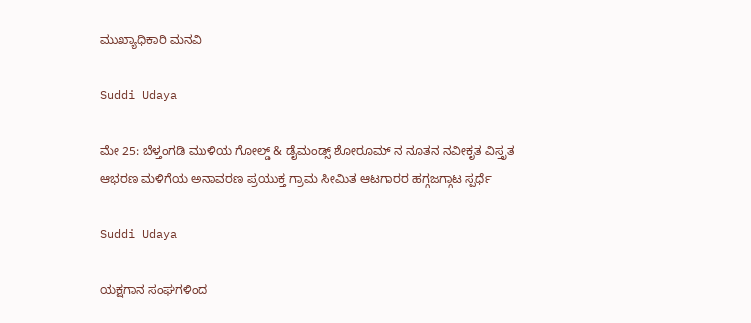ಮುಖ್ಯಾಧಿಕಾರಿ ಮನವಿ

Suddi Udaya

ಮೇ 25: ಬೆಳ್ತಂಗಡಿ ಮುಳಿಯ ಗೋಲ್ಡ್ & ಡೈಮಂಡ್ಸ್ ಶೋರೂಮ್ ನ ನೂತನ ನವೀಕೃತ ವಿಸ್ತೃತ ಆಭರಣ ಮಳಿಗೆಯ ಅನಾವರಣ ಪ್ರಯುಕ್ತ ಗ್ರಾಮ ಸೀಮಿತ ಆಟಗಾರರ ಹಗ್ಗಜಗ್ಗಾಟ ಸ್ಪರ್ಧೆ

Suddi Udaya

ಯಕ್ಷಗಾನ ಸಂಘಗಳಿಂದ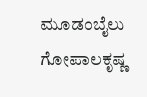ಮೂಡಂಬೈಲು ಗೋಪಾಲಕೃಷ್ಣ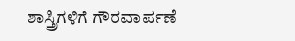ಶಾಸ್ತ್ರಿಗಳಿಗೆ ಗೌರವಾರ್ಪಣೆ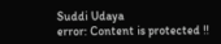Suddi Udaya
error: Content is protected !!